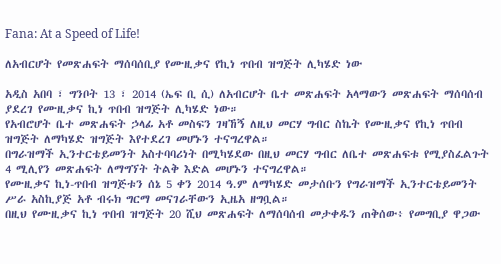Fana: At a Speed of Life!

ለአብርሆት የመጽሐፍት ማሰባሰቢያ የሙዚቃና የኪነ ጥበብ ዝግጅት ሊካሄድ ነው

አዲስ አበባ ፣ ግንቦት 13 ፣ 2014 (ኤፍ ቢ ሲ) ለአብርሆት ቤተ መጽሐፍት አላማውን መጽሐፍት ማሰባሰብ ያደረገ የሙዚቃና ኪነ ጥበብ ዝግጅት ሊካሄድ ነው።
የአብሮሆት ቤተ መጽሐፍት ኃላፊ አቶ መስፍን ገዛኸኝ ለዚህ መርሃ ግብር ስኬት የሙዚቃና የኪነ ጥበብ ዝግጅት ለማካሄድ ዝግጅት እየተደረገ መሆኑን ተናግረዋል።
በግራዝማች ኢንተርቴይመንት አስተባባሪነት በሚካሄደው በዚህ መርሃ ግብር ለቤተ መጽሐፍቱ የሚያስፈልጉት 4 ሚሊየን መጽሐፍት ለማግኘት ትልቅ እድል መሆኑን ተናግረዋል።
የሙዚቃና ኪነ-ጥበብ ዝግጅቱን ሰኔ 5 ቀን 2014 ዓ.ም ለማካሄድ መታሰቡን የግራዝማች ኢንተርቴይመንት ሥራ አስኪያጅ አቶ ብሩክ ግርማ መናገራቸውን ኢዜአ ዘግቧል።
በዚህ የሙዚቃና ኪነ ጥበብ ዝግጅት 20 ሺህ መጽሐፍት ለማሰባሰብ መታቀዱን ጠቅሰው፥ የመግቢያ ዋጋው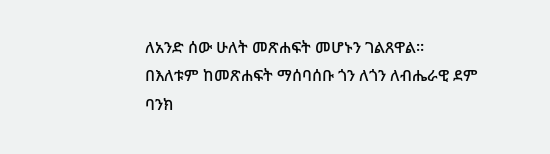ለአንድ ሰው ሁለት መጽሐፍት መሆኑን ገልጸዋል።
በእለቱም ከመጽሐፍት ማሰባሰቡ ጎን ለጎን ለብሔራዊ ደም ባንክ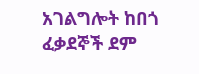አገልግሎት ከበጎ ፈቃደኞች ደም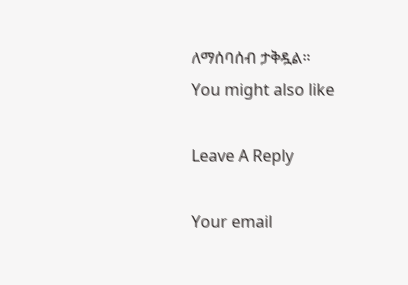ለማሰባሰብ ታቅዷል።
You might also like

Leave A Reply

Your email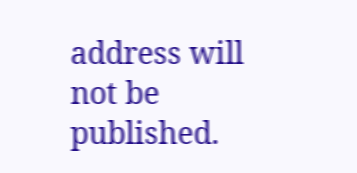address will not be published.